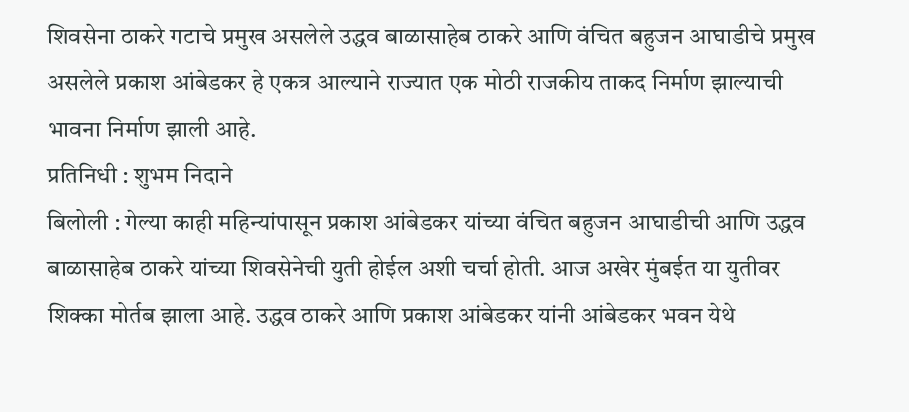शिवसेना ठाकरे गटाचे प्रमुख असलेले उद्धव बाळासाहेब ठाकरे आणि वंचित बहुजन आघाडीचे प्रमुख असलेले प्रकाश आंबेडकर हे एकत्र आल्याने राज्यात एक मोठी राजकीय ताकद निर्माण झाल्याची भावना निर्माण झाली आहे.
प्रतिनिधी : शुभम निदाने
बिलोली : गेल्या काही महिन्यांपासून प्रकाश आंबेडकर यांच्या वंचित बहुजन आघाडीची आणि उद्धव बाळासाहेब ठाकरे यांच्या शिवसेनेची युती होईल अशी चर्चा होती. आज अखेर मुंबईत या युतीवर शिक्का मोर्तब झाला आहे. उद्धव ठाकरे आणि प्रकाश आंबेडकर यांनी आंबेडकर भवन येथे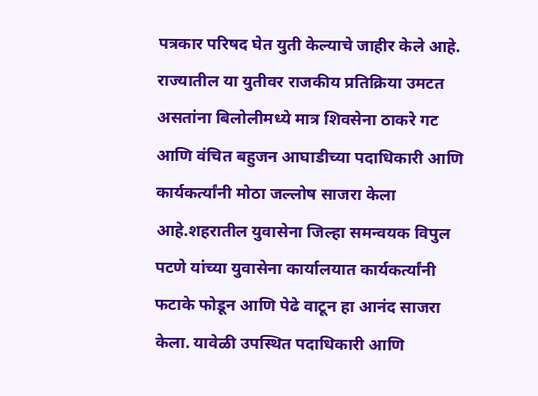पत्रकार परिषद घेत युती केल्याचे जाहीर केले आहे.
राज्यातील या युतीवर राजकीय प्रतिक्रिया उमटत असतांना बिलोलीमध्ये मात्र शिवसेना ठाकरे गट आणि वंचित बहुजन आघाडीच्या पदाधिकारी आणि कार्यकर्त्यांनी मोठा जल्लोष साजरा केला आहे.शहरातील युवासेना जिल्हा समन्वयक विपुल पटणे यांच्या युवासेना कार्यालयात कार्यकर्त्यांनी फटाके फोडून आणि पेढे वाटून हा आनंद साजरा केला. यावेळी उपस्थित पदाधिकारी आणि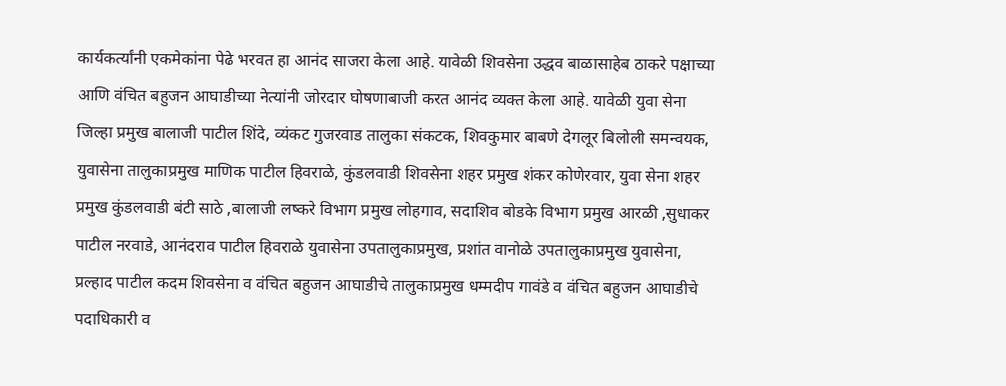कार्यकर्त्यांनी एकमेकांना पेढे भरवत हा आनंद साजरा केला आहे. यावेळी शिवसेना उद्धव बाळासाहेब ठाकरे पक्षाच्या आणि वंचित बहुजन आघाडीच्या नेत्यांनी जोरदार घोषणाबाजी करत आनंद व्यक्त केला आहे. यावेळी युवा सेना जिल्हा प्रमुख बालाजी पाटील शिंदे, व्यंकट गुजरवाड तालुका संकटक, शिवकुमार बाबणे देगलूर बिलोली समन्वयक, युवासेना तालुकाप्रमुख माणिक पाटील हिवराळे, कुंडलवाडी शिवसेना शहर प्रमुख शंकर कोणेरवार, युवा सेना शहर प्रमुख कुंडलवाडी बंटी साठे ,बालाजी लष्करे विभाग प्रमुख लोहगाव, सदाशिव बोडके विभाग प्रमुख आरळी ,सुधाकर पाटील नरवाडे, आनंदराव पाटील हिवराळे युवासेना उपतालुकाप्रमुख, प्रशांत वानोळे उपतालुकाप्रमुख युवासेना, प्रल्हाद पाटील कदम शिवसेना व वंचित बहुजन आघाडीचे तालुकाप्रमुख धम्मदीप गावंडे व वंचित बहुजन आघाडीचे पदाधिकारी व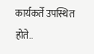कार्यकर्ते उपस्थित होते..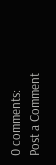0 comments:
Post a Comment